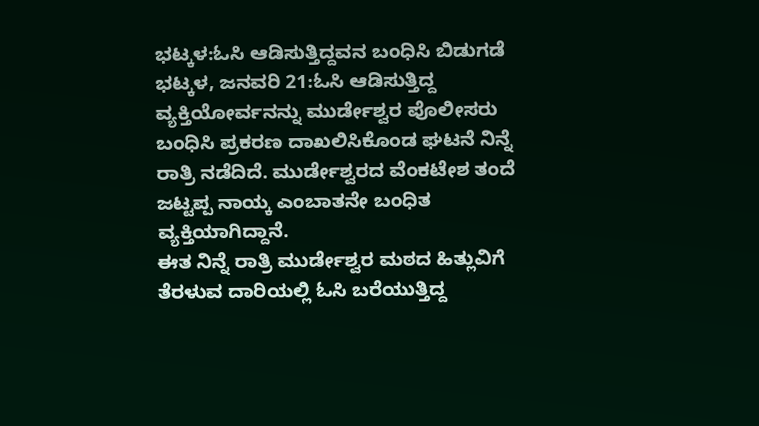ಭಟ್ಕಳ:ಓಸಿ ಆಡಿಸುತ್ತಿದ್ದವನ ಬಂಧಿಸಿ ಬಿಡುಗಡೆ
ಭಟ್ಕಳ, ಜನವರಿ 21:ಓಸಿ ಆಡಿಸುತ್ತಿದ್ದ ವ್ಯಕ್ತಿಯೋರ್ವನನ್ನು ಮುರ್ಡೇಶ್ವರ ಪೊಲೀಸರು ಬಂಧಿಸಿ ಪ್ರಕರಣ ದಾಖಲಿಸಿಕೊಂಡ ಘಟನೆ ನಿನ್ನೆ ರಾತ್ರಿ ನಡೆದಿದೆ. ಮುರ್ಡೇಶ್ವರದ ವೆಂಕಟೇಶ ತಂದೆ ಜಟ್ಟಪ್ಪ ನಾಯ್ಕ ಎಂಬಾತನೇ ಬಂಧಿತ ವ್ಯಕ್ತಿಯಾಗಿದ್ದಾನೆ.
ಈತ ನಿನ್ನೆ ರಾತ್ರಿ ಮುರ್ಡೇಶ್ವರ ಮಠದ ಹಿತ್ಲುವಿಗೆ ತೆರಳುವ ದಾರಿಯಲ್ಲಿ ಓಸಿ ಬರೆಯುತ್ತಿದ್ದ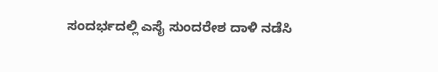ಸಂದರ್ಭದಲ್ಲಿ ಎಸೈ ಸುಂದರೇಶ ದಾಳಿ ನಡೆಸಿ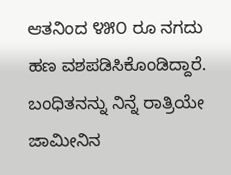ಆತನಿಂದ ೪೫೦ ರೂ ನಗದು ಹಣ ವಶಪಡಿಸಿಕೊಂಡಿದ್ದಾರೆ. ಬಂಧಿತನನ್ನು ನಿನ್ನೆ ರಾತ್ರಿಯೇ ಜಾಮೀನಿನ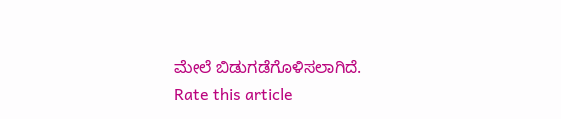ಮೇಲೆ ಬಿಡುಗಡೆಗೊಳಿಸಲಾಗಿದೆ.
Rate this article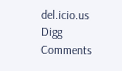del.icio.us
Digg
Comments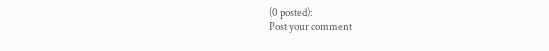(0 posted):
Post your comment